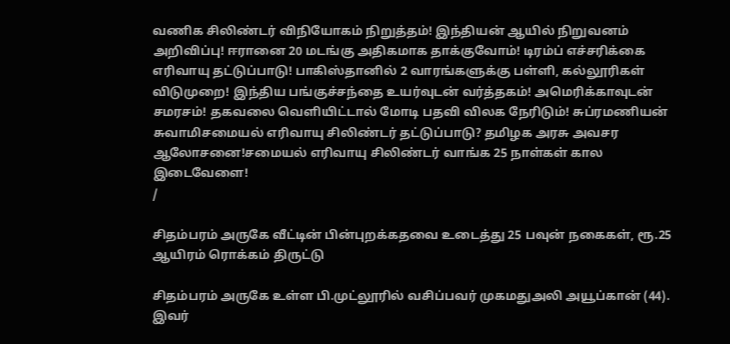வணிக சிலிண்டர் விநியோகம் நிறுத்தம்! இந்தியன் ஆயில் நிறுவனம் அறிவிப்பு! ஈரானை 20 மடங்கு அதிகமாக தாக்குவோம்! டிரம்ப் எச்சரிக்கை எரிவாயு தட்டுப்பாடு! பாகிஸ்தானில் 2 வாரங்களுக்கு பள்ளி, கல்லூரிகள் விடுமுறை! இந்திய பங்குச்சந்தை உயர்வுடன் வர்த்தகம்! அமெரிக்காவுடன் சமரசம்! தகவலை வெளியிட்டால் மோடி பதவி விலக நேரிடும்! சுப்ரமணியன் சுவாமிசமையல் எரிவாயு சிலிண்டர் தட்டுப்பாடு? தமிழக அரசு அவசர ஆலோசனை!சமையல் எரிவாயு சிலிண்டர் வாங்க 25 நாள்கள் கால இடைவேளை!
/

சிதம்பரம் அருகே வீட்டின் பின்புறக்கதவை உடைத்து 25 பவுன் நகைகள், ரூ.25 ஆயிரம் ரொக்கம் திருட்டு

சிதம்பரம் அருகே உள்ள பி.முட்லூரில் வசிப்பவர் முகமதுஅலி அயூப்கான் (44). இவர்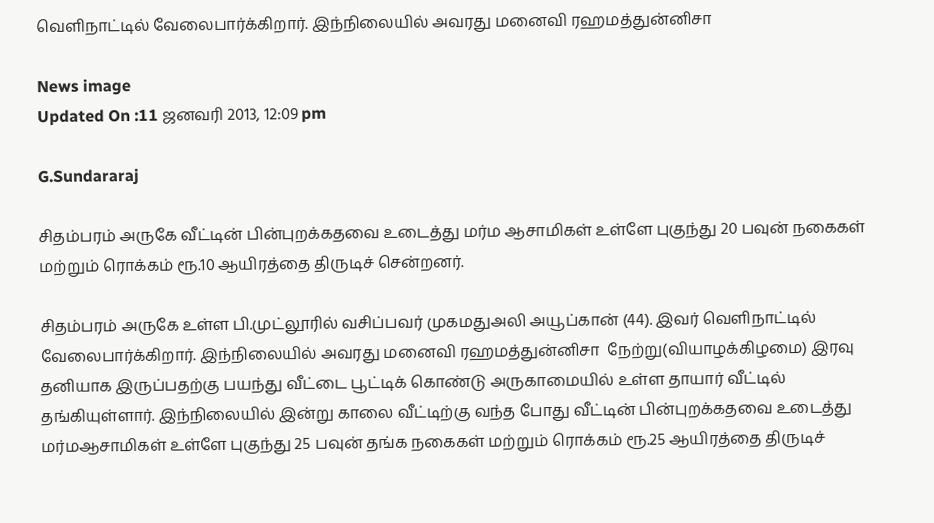வெளிநாட்டில் வேலைபார்க்கிறார். இந்நிலையில் அவரது மனைவி ரஹமத்துன்னிசா

News image
Updated On :11 ஜனவரி 2013, 12:09 pm

G.Sundararaj

சிதம்பரம் அருகே வீட்டின் பின்புறக்கதவை உடைத்து மர்ம ஆசாமிகள் உள்ளே புகுந்து 20 பவுன் நகைகள் மற்றும் ரொக்கம் ரூ.10 ஆயிரத்தை திருடிச் சென்றனர்.

சிதம்பரம் அருகே உள்ள பி.முட்லூரில் வசிப்பவர் முகமதுஅலி அயூப்கான் (44). இவர் வெளிநாட்டில் வேலைபார்க்கிறார். இந்நிலையில் அவரது மனைவி ரஹமத்துன்னிசா  நேற்று(வியாழக்கிழமை) இரவு தனியாக இருப்பதற்கு பயந்து வீட்டை பூட்டிக் கொண்டு அருகாமையில் உள்ள தாயார் வீட்டில் தங்கியுள்ளார். இந்நிலையில் இன்று காலை வீட்டிற்கு வந்த போது வீட்டின் பின்புறக்கதவை உடைத்து மர்மஆசாமிகள் உள்ளே புகுந்து 25 பவுன் தங்க நகைகள் மற்றும் ரொக்கம் ரூ.25 ஆயிரத்தை திருடிச்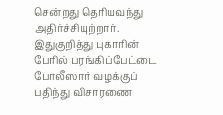சென்றது தெரியவந்து அதிர்ச்சியுற்றார். இதுகுறித்து புகாரின் பேரில் பரங்கிப்பேட்டை போலீஸார் வழக்குப் பதிந்து விசாரணை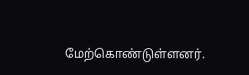மேற்கொண்டுள்ளனர்.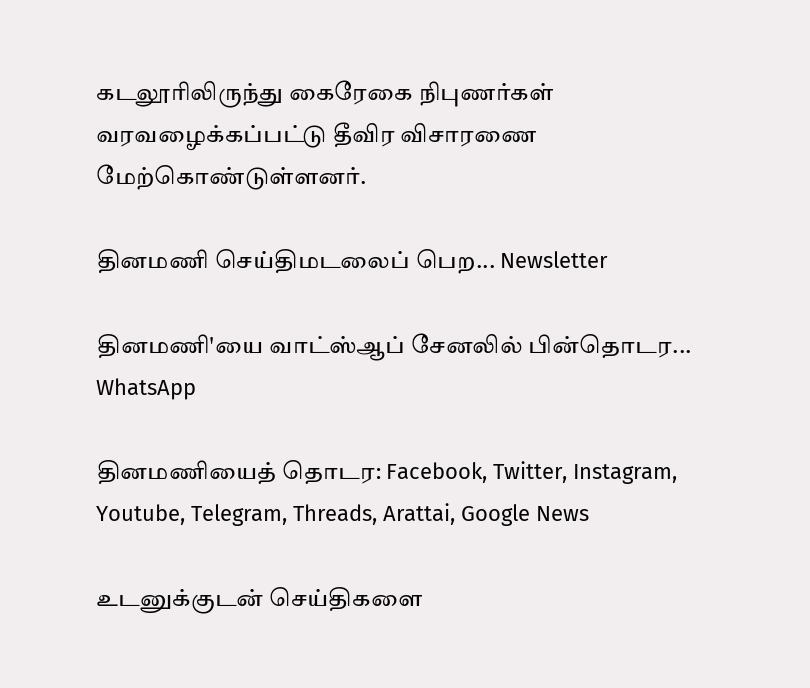கடலூரிலிருந்து கைரேகை நிபுணர்கள் வரவழைக்கப்பட்டு தீவிர விசாரணை மேற்கொண்டுள்ளனர்.

தினமணி செய்திமடலைப் பெற... Newsletter

தினமணி'யை வாட்ஸ்ஆப் சேனலில் பின்தொடர... WhatsApp

தினமணியைத் தொடர: Facebook, Twitter, Instagram, Youtube, Telegram, Threads, Arattai, Google News

உடனுக்குடன் செய்திகளை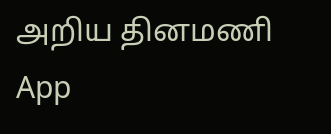அறிய தினமணி App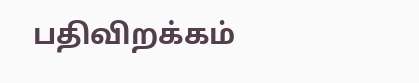பதிவிறக்கம்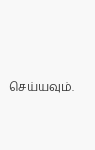செய்யவும்.